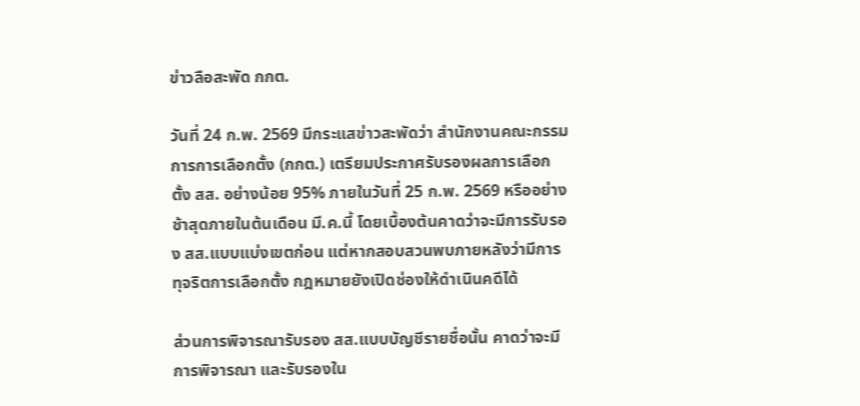ข่าวลือสะพัด กกต.

วันที่ 24 ก.พ. 2569 มีกระแสข่าวสะพัดว่า สำนักงานคณะกรรมการการเลือกตั้ง (กกต.) เตรียมประกาศรับรองผลการเลือกตั้ง สส. อย่างน้อย 95% ภายในวันที่ 25 ก.พ. 2569 หรืออย่างช้าสุดภายในต้นเดือน มี.ค.นี้ โดยเบื้องต้นคาดว่าจะมีการรับรอง สส.แบบแบ่งเขตก่อน แต่หากสอบสวนพบภายหลังว่ามีการทุจริตการเลือกตั้ง กฎหมายยังเปิดช่องให้ดำเนินคดีได้

ส่วนการพิจารณารับรอง สส.แบบบัญชีรายชื่อนั้น คาดว่าจะมีการพิจารณา และรับรองใน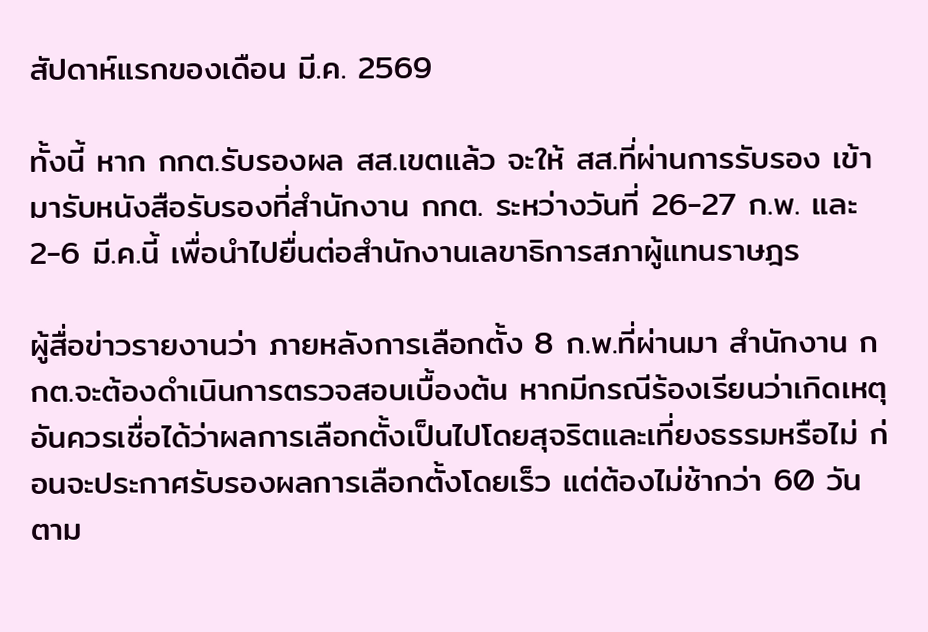สัปดาห์แรกของเดือน มี.ค. 2569

ทั้งนี้ หาก กกต.รับรองผล สส.เขตแล้ว จะให้ สส.ที่ผ่านการรับรอง เข้ามารับหนังสือรับรองที่สำนักงาน กกต. ระหว่างวันที่ 26-27 ก.พ. และ 2-6 มี.ค.นี้ เพื่อนำไปยื่นต่อสำนักงานเลขาธิการสภาผู้แทนราษฎร

ผู้สื่อข่าวรายงานว่า ภายหลังการเลือกตั้ง 8 ก.พ.ที่ผ่านมา สำนักงาน กกต.จะต้องดำเนินการตรวจสอบเบื้องต้น หากมีกรณีร้องเรียนว่าเกิดเหตุอันควรเชื่อได้ว่าผลการเลือกตั้งเป็นไปโดยสุจริตและเที่ยงธรรมหรือไม่ ก่อนจะประกาศรับรองผลการเลือกตั้งโดยเร็ว แต่ต้องไม่ช้ากว่า 60 วันตาม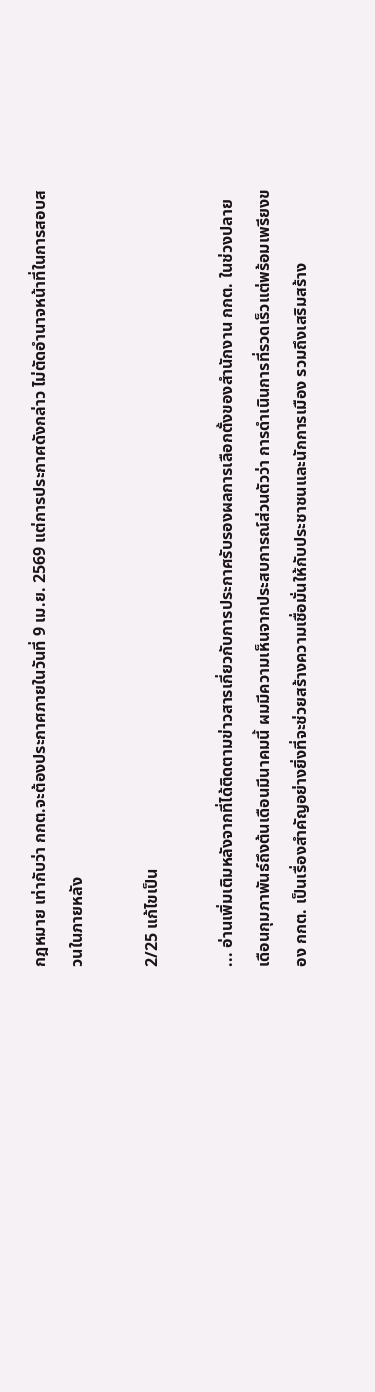กฎหมาย เท่ากับว่า กกต.จะต้องประกาศภายในวันที่ 9 เม.ย. 2569 แต่การประกาศดังกล่าว ไม่ตัดอำนาจหน้าที่ในการสอบสวนในภายหลัง

2/25 แก้ไขเป็น

... อ่านเพิ่มเติมหลังจากที่ได้ติดตามข่าวสารเกี่ยวกับการประกาศรับรองผลการเลือกตั้งของสำนักงาน กกต. ในช่วงปลายเดือนกุมภาพันธ์ถึงต้นเดือนมีนาคมนี้ ผมมีความเห็นจากประสบการณ์ส่วนตัวว่า การดำเนินการที่รวดเร็วแต่พร้อมเพรียงของ กกต. เป็นเรื่องสำคัญอย่างยิ่งที่จะช่วยสร้างความเชื่อมั่นให้กับประชาชนและนักการเมือง รวมถึงเสริมสร้าง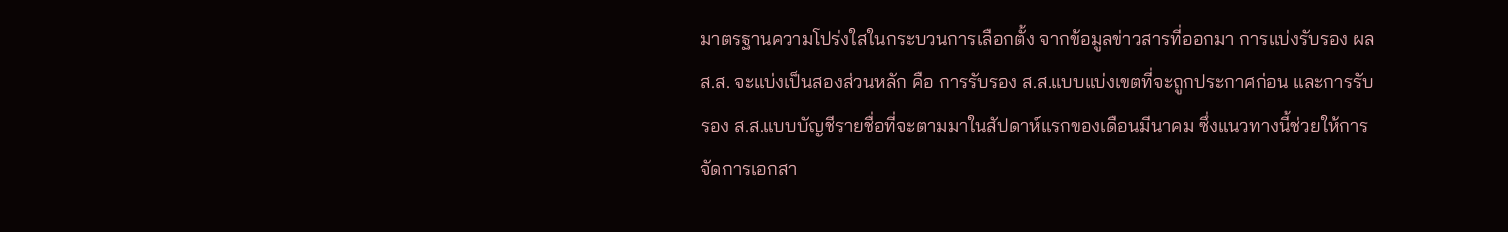มาตรฐานความโปร่งใสในกระบวนการเลือกตั้ง จากข้อมูลข่าวสารที่ออกมา การแบ่งรับรอง ผล ส.ส. จะแบ่งเป็นสองส่วนหลัก คือ การรับรอง ส.ส.แบบแบ่งเขตที่จะถูกประกาศก่อน และการรับรอง ส.ส.แบบบัญชีรายชื่อที่จะตามมาในสัปดาห์แรกของเดือนมีนาคม ซึ่งแนวทางนี้ช่วยให้การจัดการเอกสา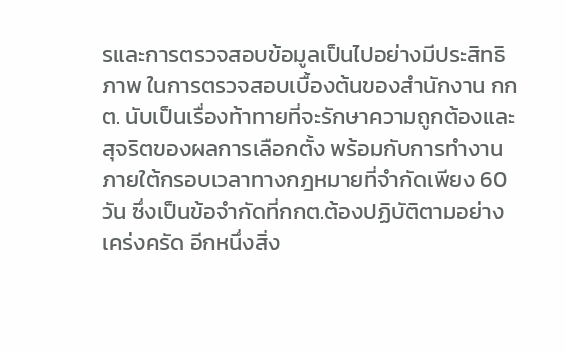รและการตรวจสอบข้อมูลเป็นไปอย่างมีประสิทธิภาพ ในการตรวจสอบเบื้องต้นของสำนักงาน กกต. นับเป็นเรื่องท้าทายที่จะรักษาความถูกต้องและสุจริตของผลการเลือกตั้ง พร้อมกับการทำงานภายใต้กรอบเวลาทางกฎหมายที่จำกัดเพียง 60 วัน ซึ่งเป็นข้อจำกัดที่กกต.ต้องปฏิบัติตามอย่างเคร่งครัด อีกหนึ่งสิ่ง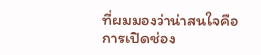ที่ผมมองว่าน่าสนใจคือการเปิดช่อง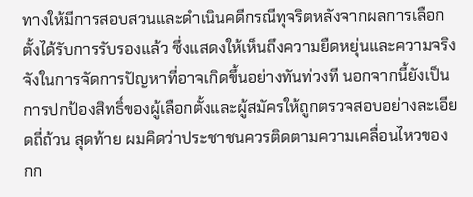ทางให้มีการสอบสวนและดำเนินคดีกรณีทุจริตหลังจากผลการเลือกตั้งได้รับการรับรองแล้ว ซึ่งแสดงให้เห็นถึงความยืดหยุ่นและความจริงจังในการจัดการปัญหาที่อาจเกิดขึ้นอย่างทันท่วงที นอกจากนี้ยังเป็นการปกป้องสิทธิ์ของผู้เลือกตั้งและผู้สมัครให้ถูกตรวจสอบอย่างละเอียดถี่ถ้วน สุดท้าย ผมคิดว่าประชาชนควรติดตามความเคลื่อนไหวของ กก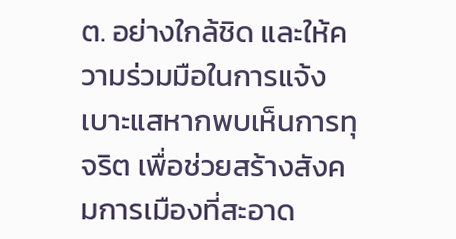ต. อย่างใกล้ชิด และให้ความร่วมมือในการแจ้งเบาะแสหากพบเห็นการทุจริต เพื่อช่วยสร้างสังคมการเมืองที่สะอาด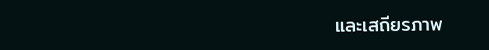และเสถียรภาพ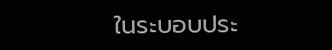ในระบอบประ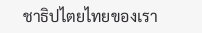ชาธิปไตยไทยของเรา